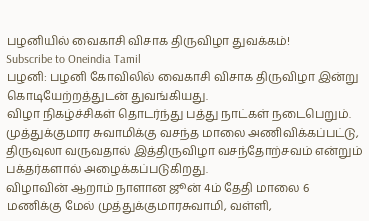பழனியில் வைகாசி விசாக திருவிழா துவக்கம்!
Subscribe to Oneindia Tamil
பழனி: பழனி கோவிலில் வைகாசி விசாக திருவிழா இன்று கொடியேற்றத்துடன் துவங்கியது.
விழா நிகழ்ச்சிகள் தொடர்ந்து பத்து நாட்கள் நடைபெறும்.
முத்துக்குமார சுவாமிக்கு வசந்த மாலை அணிவிக்கப்பட்டு, திருவுலா வருவதால் இத்திருவிழா வசந்தோற்சவம் என்றும் பக்தர்களால் அழைக்கப்படுகிறது.
விழாவின் ஆறாம் நாளான ஜூன் 4ம் தேதி மாலை 6 மணிக்கு மேல் முத்துக்குமாரசுவாமி, வள்ளி,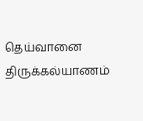தெய்வானை திருக்கல்யாணம்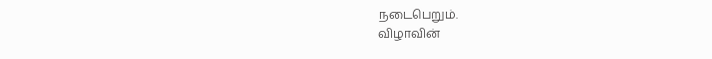நடைபெறும்.
விழாவின்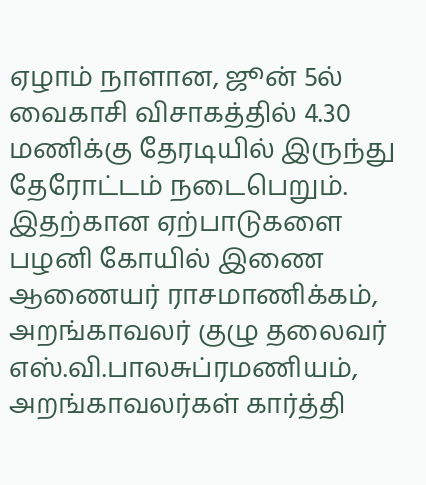ஏழாம் நாளான, ஜூன் 5ல் வைகாசி விசாகத்தில் 4.30 மணிக்கு தேரடியில் இருந்து தேரோட்டம் நடைபெறும்.
இதற்கான ஏற்பாடுகளை பழனி கோயில் இணை ஆணையர் ராசமாணிக்கம், அறங்காவலர் குழு தலைவர் எஸ்.வி.பாலசுப்ரமணியம், அறங்காவலர்கள் கார்த்தி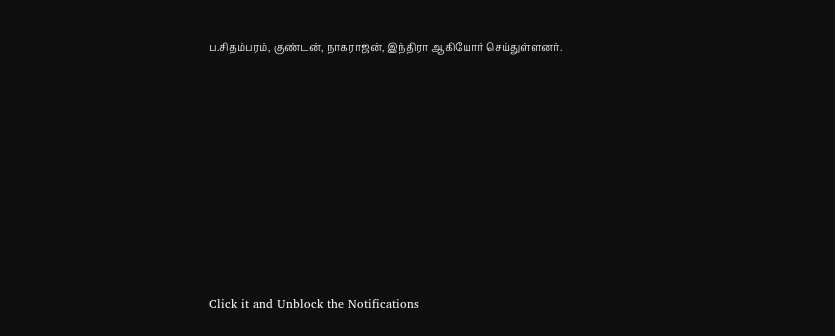ப.சிதம்பரம், குண்டன், நாகராஜன், இந்திரா ஆகியோர் செய்துள்ளனர்.












Click it and Unblock the Notifications